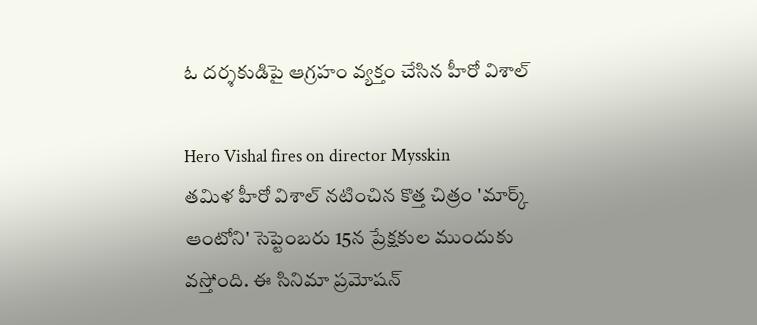ఓ దర్శకుడిపై ఆగ్రహం వ్యక్తం చేసిన హీరో విశాల్

Hero Vishal fires on director Mysskin
తమిళ హీరో విశాల్ నటించిన కొత్త చిత్రం 'మార్క్ ఆంటోని' సెప్టెంబరు 15న ప్రేక్షకుల ముందుకు వస్తోంది. ఈ సినిమా ప్రమోషన్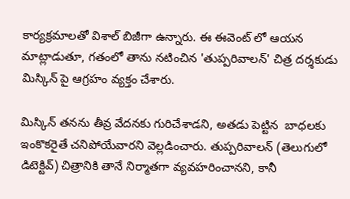కార్యక్రమాలతో విశాల్ బిజీగా ఉన్నారు. ఈ ఈవెంట్ లో ఆయన మాట్లాడుతూ, గతంలో తాను నటించిన 'తుప్పరివాలన్' చిత్ర దర్శకుడు మిస్కిన్ పై ఆగ్రహం వ్యక్తం చేశారు.

మిస్కిన్ తనను తీవ్ర వేదనకు గురిచేశాడని, అతడు పెట్టిన  బాధలకు ఇంకొకరైతే చనిపోయేవారని వెల్లడించారు. తుప్పరివాలన్ (తెలుగులో డిటెక్టివ్) చిత్రానికి తానే నిర్మాతగా వ్యవహరించానని, కానీ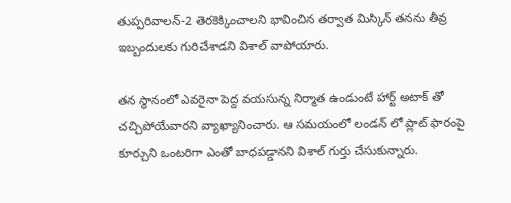తుప్పరివాలన్-2 తెరకెక్కించాలని భావించిన తర్వాత మిస్కిన్ తనను తీవ్ర ఇబ్బందులకు గురిచేశాడని విశాల్ వాపోయారు.

తన స్థానంలో ఎవరైనా పెద్ద వయసున్న నిర్మాత ఉండుంటే హార్ట్ అటాక్ తో చచ్చిపోయేవారని వ్యాఖ్యానించారు. ఆ సమయంలో లండన్ లో ప్లాట్ ఫారంపై కూర్చుని ఒంటరిగా ఎంతో బాధపడ్డానని విశాల్ గుర్తు చేసుకున్నారు.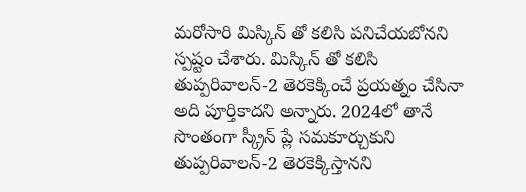మరోసారి మిస్కిన్ తో కలిసి పనిచేయబోనని స్పష్టం చేశారు. మిస్కిన్ తో కలిసి తుప్పరివాలన్-2 తెరకెక్కించే ప్రయత్నం చేసినా అది పూర్తికాదని అన్నారు. 2024లో తానే సొంతంగా స్క్రీన్ ప్లే సమకూర్చుకుని తుప్పరివాలన్-2 తెరకెక్కిస్తానని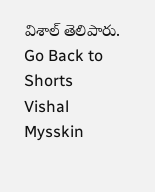విశాల్ తెలిపారు.
Go Back to Shorts
Vishal
Mysskin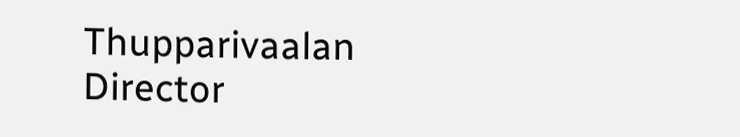Thupparivaalan
Director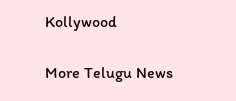Kollywood

More Telugu News